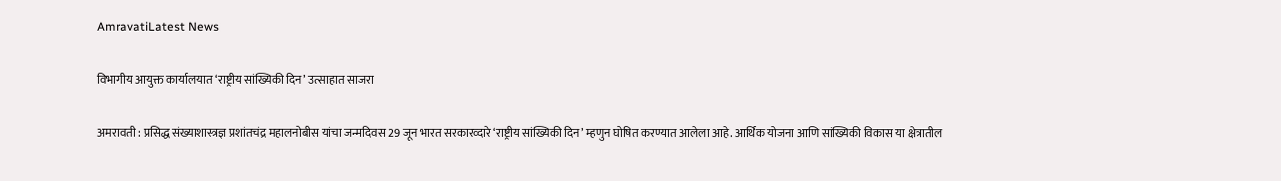AmravatiLatest News

विभागीय आयुक्त कार्यालयात ‘राष्ट्रीय सांख्यिकी दिन’ उत्साहात साजरा

अमरावती : प्रसिद्ध संख्याशास्त्रज्ञ प्रशांतचंद्र महालनोबीस यांचा जन्मदिवस 29 जून भारत सरकारव्दारे ‘राष्ट्रीय सांख्यिकी दिन’ म्हणुन घोषित करण्यात आलेला आहे. आर्थिक योजना आणि सांख्यिकी विकास या क्षेत्रातील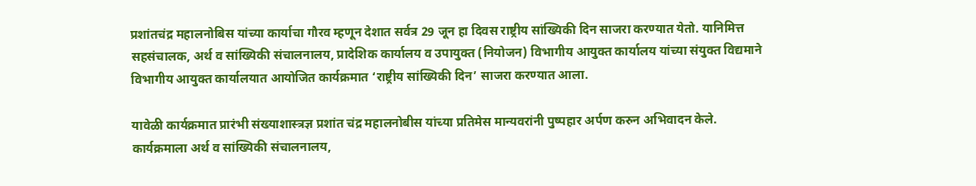प्रशांतचंद्र महालनोबिस यांच्या कार्याचा गौरव म्हणून देशात सर्वत्र 29 जून हा दिवस राष्ट्रीय सांख्यिकी दिन साजरा करण्यात येतो. यानिमित्त सहसंचालक, अर्थ व सांख्यिकी संचालनालय, प्रादेशिक कार्यालय व उपायुक्त (नियोजन) विभागीय आयुक्त कार्यालय यांच्या संयुक्त विद्यमाने विभागीय आयुक्त कार्यालयात आयोजित कार्यक्रमात ‘राष्ट्रीय सांख्यिकी दिन’ साजरा करण्यात आला.

यावेळी कार्यक्रमात प्रारंभी संख्याशास्त्रज्ञ प्रशांत चंद्र महालनोबीस यांच्या प्रतिमेस मान्यवरांनी पुष्पहार अर्पण करुन अभिवादन केले. कार्यक्रमाला अर्थ व सांख्यिकी संचालनालय,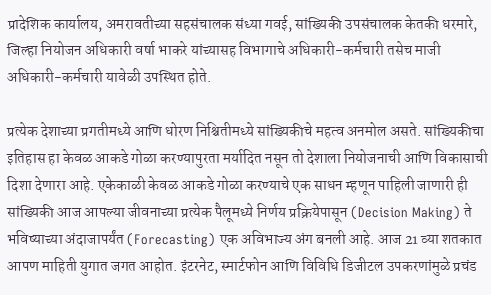प्रादेशिक कार्यालय, अमरावतीच्या सहसंचालक संध्या गवई, सांख्यिकी उपसंचालक केतकी धरमारे, जिल्हा नियोजन अधिकारी वर्षा भाकरे यांच्यासह विभागाचे अधिकारी-कर्मचारी तसेच माजी अधिकारी-कर्मचारी यावेळी उपस्थित होते.

प्रत्येक देशाच्या प्रगतीमध्ये आणि धोरण निश्चितीमध्ये सांख्यिकीचे महत्व अनमोल असते. सांख्यिकीचा इतिहास हा केवळ आकडे गोळा करण्यापुरता मर्यादित नसून तो देशाला नियोजनाची आणि विकासाची दिशा देणारा आहे. एकेकाळी केवळ आकडे गोळा करण्याचे एक साधन म्हणून पाहिली जाणारी ही सांख्यिकी आज आपल्या जीवनाच्या प्रत्येक पैलूमध्ये निर्णय प्रक्रियेपासून (Decision Making) ते भविष्याच्या अंदाजापर्यंत (Forecasting) एक अविभाज्य अंग बनली आहे. आज 21 व्या शतकात आपण माहिती युगात जगत आहोत. इंटरनेट, स्मार्टफोन आणि विविधि डिजीटल उपकरणांमुळे प्रचंड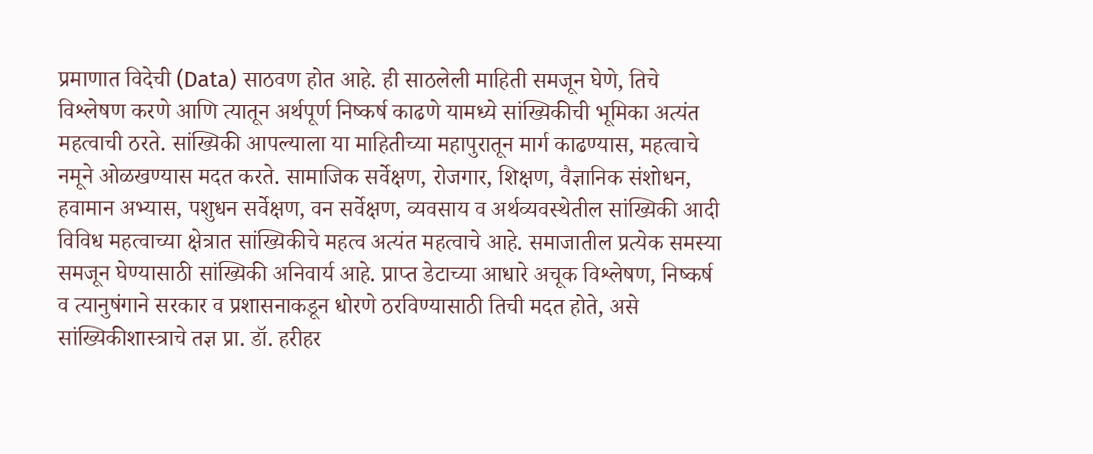प्रमाणात विदेची (Data) साठवण होत आहे. ही साठलेली माहिती समजून घेणे, तिचे विश्लेषण करणे आणि त्यातून अर्थपूर्ण निष्कर्ष काढणे यामध्ये सांख्यिकीची भूमिका अत्यंत महत्वाची ठरते. सांख्यिकी आपल्याला या माहितीच्या महापुरातून मार्ग काढण्यास, महत्वाचे नमूने ओळखण्यास मदत करते. सामाजिक सर्वेक्षण, रोजगार, शिक्षण, वैज्ञानिक संशोधन, हवामान अभ्यास, पशुधन सर्वेक्षण, वन सर्वेक्षण, व्यवसाय व अर्थव्यवस्थेतील सांख्यिकी आदी विविध महत्वाच्या क्षेत्रात सांख्यिकीचे महत्व अत्यंत महत्वाचे आहे. समाजातील प्रत्येक समस्या समजून घेण्यासाठी सांख्यिकी अनिवार्य आहे. प्राप्त डेटाच्या आधारे अचूक विश्लेषण, निष्कर्ष व त्यानुषंगाने सरकार व प्रशासनाकडून धोरणे ठरविण्यासाठी तिची मदत होते, असे सांख्यिकीशास्त्राचे तज्ञ प्रा. डॉ. हरीहर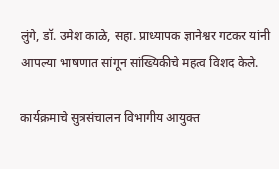लुंगे, डॉ. उमेश काळे, सहा. प्राध्यापक ज्ञानेश्वर गटकर यांनी आपल्या भाषणात सांगून सांख्यिकीचे महत्व विशद केले.

कार्यक्रमाचे सुत्रसंचालन विभागीय आयुक्त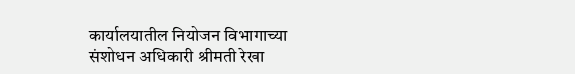कार्यालयातील नियोजन विभागाच्या संशोधन अधिकारी श्रीमती रेखा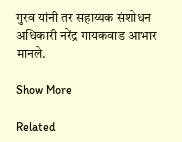गुरव यांनी तर सहाय्यक संशोधन अधिकारी नरेंद्र गायकवाड आभार मानले.

Show More

Related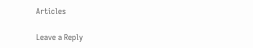Articles

Leave a Reply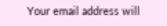Your email address will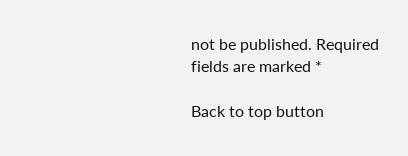not be published. Required fields are marked *

Back to top button